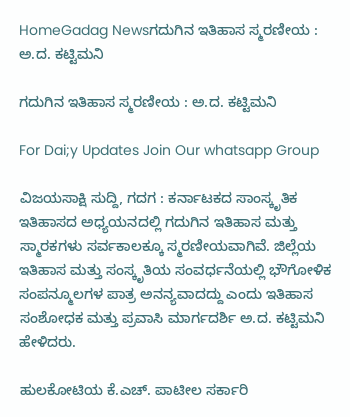HomeGadag Newsಗದುಗಿನ ಇತಿಹಾಸ ಸ್ಮರಣೀಯ : ಅ.ದ. ಕಟ್ಟಿಮನಿ

ಗದುಗಿನ ಇತಿಹಾಸ ಸ್ಮರಣೀಯ : ಅ.ದ. ಕಟ್ಟಿಮನಿ

For Dai;y Updates Join Our whatsapp Group

ವಿಜಯಸಾಕ್ಷಿ ಸುದ್ದಿ, ಗದಗ : ಕರ್ನಾಟಕದ ಸಾಂಸ್ಕೃತಿಕ ಇತಿಹಾಸದ ಅಧ್ಯಯನದಲ್ಲಿ ಗದುಗಿನ ಇತಿಹಾಸ ಮತ್ತು ಸ್ಮಾರಕಗಳು ಸರ್ವಕಾಲಕ್ಕೂ ಸ್ಮರಣೀಯವಾಗಿವೆ. ಜಿಲ್ಲೆಯ ಇತಿಹಾಸ ಮತ್ತು ಸಂಸ್ಕೃತಿಯ ಸಂವರ್ಧನೆಯಲ್ಲಿ ಭೌಗೋಳಿಕ ಸಂಪನ್ಮೂಲಗಳ ಪಾತ್ರ ಅನನ್ಯವಾದದ್ದು ಎಂದು ಇತಿಹಾಸ ಸಂಶೋಧಕ ಮತ್ತು ಪ್ರವಾಸಿ ಮಾರ್ಗದರ್ಶಿ ಅ.ದ. ಕಟ್ಟಿಮನಿ ಹೇಳಿದರು.

ಹುಲಕೋಟಿಯ ಕೆ.ಎಚ್. ಪಾಟೀಲ ಸರ್ಕಾರಿ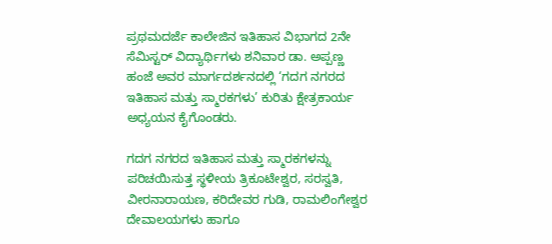ಪ್ರಥಮದರ್ಜೆ ಕಾಲೇಜಿನ ಇತಿಹಾಸ ವಿಭಾಗದ 2ನೇ ಸೆಮಿಸ್ಟರ್ ವಿದ್ಯಾರ್ಥಿಗಳು ಶನಿವಾರ ಡಾ. ಅಪ್ಪಣ್ಣ ಹಂಜೆ ಅವರ ಮಾರ್ಗದರ್ಶನದಲ್ಲಿ ‘ಗದಗ ನಗರದ ಇತಿಹಾಸ ಮತ್ತು ಸ್ಮಾರಕಗಳು’ ಕುರಿತು ಕ್ಷೇತ್ರಕಾರ್ಯ ಅಧ್ಯಯನ ಕೈಗೊಂಡರು.

ಗದಗ ನಗರದ ಇತಿಹಾಸ ಮತ್ತು ಸ್ಮಾರಕಗಳನ್ನು ಪರಿಚಯಿಸುತ್ತ ಸ್ಥಳೀಯ ತ್ರಿಕೂಟೇಶ್ವರ, ಸರಸ್ವತಿ, ವೀರನಾರಾಯಣ, ಕರಿದೇವರ ಗುಡಿ, ರಾಮಲಿಂಗೇಶ್ವರ ದೇವಾಲಯಗಳು ಹಾಗೂ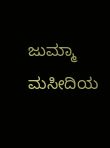ಜುಮ್ಮಾ ಮಸೀದಿಯ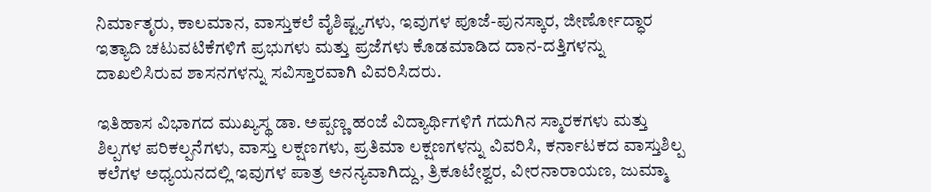ನಿರ್ಮಾತೃರು, ಕಾಲಮಾನ, ವಾಸ್ತುಕಲೆ ವೈಶಿಷ್ಟ್ಯಗಳು, ಇವುಗಳ ಪೂಜೆ-ಪುನಸ್ಕಾರ, ಜೀರ್ಣೋದ್ಧಾರ ಇತ್ಯಾದಿ ಚಟುವಟಿಕೆಗಳಿಗೆ ಪ್ರಭುಗಳು ಮತ್ತು ಪ್ರಜೆಗಳು ಕೊಡಮಾಡಿದ ದಾನ-ದತ್ತಿಗಳನ್ನು ದಾಖಲಿಸಿರುವ ಶಾಸನಗಳನ್ನು ಸವಿಸ್ತಾರವಾಗಿ ವಿವರಿಸಿದರು.

ಇತಿಹಾಸ ವಿಭಾಗದ ಮುಖ್ಯಸ್ಥ ಡಾ. ಅಪ್ಪಣ್ಣ ಹಂಜೆ ವಿದ್ಯಾರ್ಥಿಗಳಿಗೆ ಗದುಗಿನ ಸ್ಮಾರಕಗಳು ಮತ್ತು ಶಿಲ್ಪಗಳ ಪರಿಕಲ್ಪನೆಗಳು, ವಾಸ್ತು ಲಕ್ಷಣಗಳು, ಪ್ರತಿಮಾ ಲಕ್ಷಣಗಳನ್ನು ವಿವರಿಸಿ, ಕರ್ನಾಟಕದ ವಾಸ್ತುಶಿಲ್ಪ ಕಲೆಗಳ ಅಧ್ಯಯನದಲ್ಲಿ ಇವುಗಳ ಪಾತ್ರ ಅನನ್ಯವಾಗಿದ್ದು, ತ್ರಿಕೂಟೇಶ್ವರ, ವೀರನಾರಾಯಣ, ಜುಮ್ಮಾ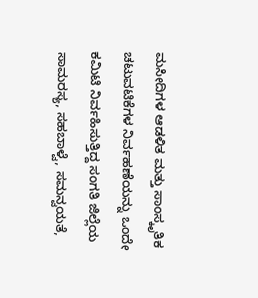ಮಸೀದಿಗಳ ಆಡಳಿತ ಮತ್ತು ಸಾಂಸ್ಕೃತಿಕ ಚಟುವಟಿಕೆಗಳ ನಿರ್ವಹಣೆಯನ್ನು ಒಂದೇ ಕಮಿಟಿ ನಿರ್ವಹಿಸುತ್ತಿದ್ದ ಸಂಗತಿ ಜಿಲ್ಲೆಯ ಸಾಮರಸ್ಯ, ಸಹಬಾಳ್ವೆ, ಸಮನ್ವಯತೆ,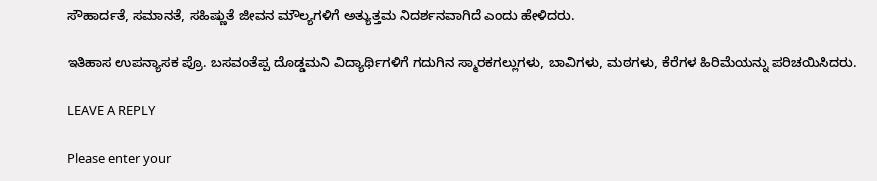ಸೌಹಾರ್ದತೆ, ಸಮಾನತೆ, ಸಹಿಷ್ಣುತೆ ಜೀವನ ಮೌಲ್ಯಗಳಿಗೆ ಅತ್ಯುತ್ತಮ ನಿದರ್ಶನವಾಗಿದೆ ಎಂದು ಹೇಳಿದರು.

ಇತಿಹಾಸ ಉಪನ್ಯಾಸಕ ಪ್ರೊ. ಬಸವಂತೆಪ್ಪ ದೊಡ್ಡಮನಿ ವಿದ್ಯಾರ್ಥಿಗಳಿಗೆ ಗದುಗಿನ ಸ್ಮಾರಕಗಲ್ಲುಗಳು, ಬಾವಿಗಳು, ಮಠಗಳು, ಕೆರೆಗಳ ಹಿರಿಮೆಯನ್ನು ಪರಿಚಯಿಸಿದರು.

LEAVE A REPLY

Please enter your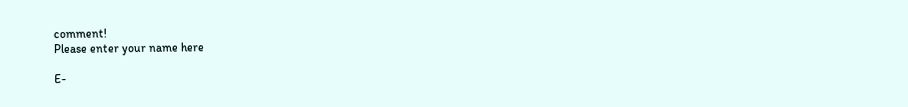comment!
Please enter your name here

E-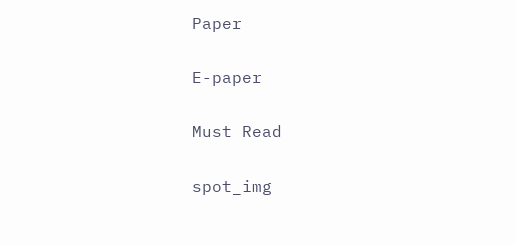Paper

E-paper

Must Read

spot_img